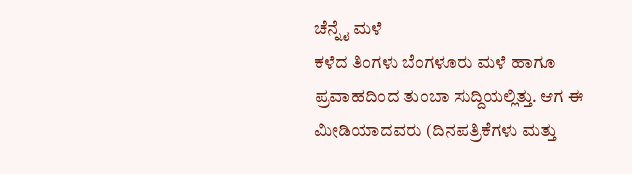ಚೆನ್ನೈ ಮಳೆ
ಕಳೆದ ತಿಂಗಳು ಬೆಂಗಳೂರು ಮಳೆ ಹಾಗೂ ಪ್ರವಾಹದಿಂದ ತುಂಬಾ ಸುದ್ದಿಯಲ್ಲಿತ್ತು. ಆಗ ಈ ಮೀಡಿಯಾದವರು (ದಿನಪತ್ರಿಕೆಗಳು ಮತ್ತು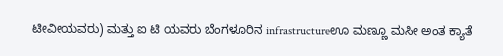ಟೀವೀಯವರು) ಮತ್ತು ಐ ಟಿ ಯವರು ಬೆಂಗಳೂರಿನ infrastructureಊ ಮಣ್ಣೂ ಮಸೀ ಅಂತ ಕ್ಯಾತೆ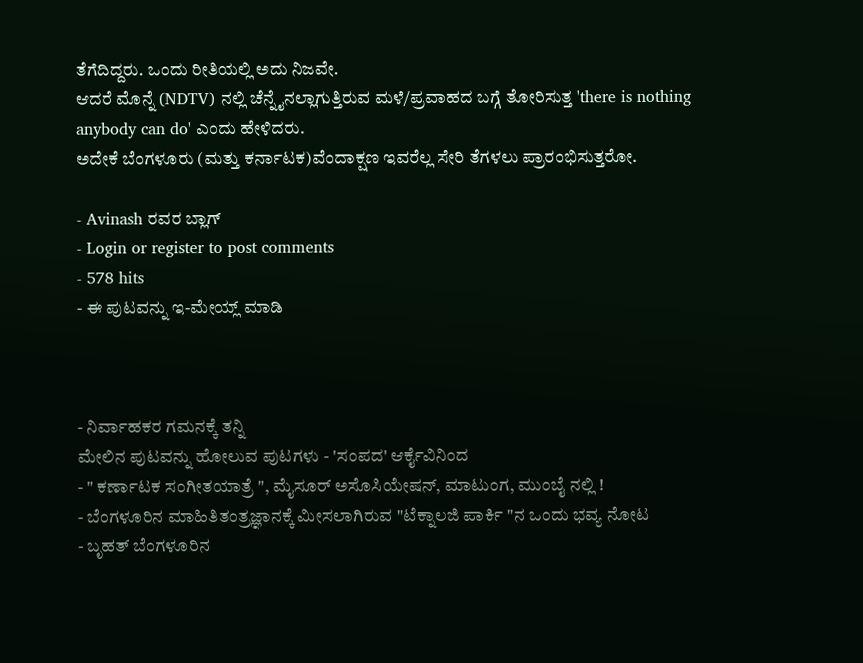ತೆಗೆದಿದ್ದರು. ಒಂದು ರೀತಿಯಲ್ಲಿ ಅದು ನಿಜವೇ.
ಆದರೆ ಮೊನ್ನೆ (NDTV) ನಲ್ಲಿ ಚೆನ್ನೈನಲ್ಲಾಗುತ್ತಿರುವ ಮಳೆ/ಪ್ರವಾಹದ ಬಗ್ಗೆ ತೋರಿಸುತ್ತ 'there is nothing
anybody can do' ಎಂದು ಹೇಳಿದರು.
ಅದೇಕೆ ಬೆಂಗಳೂರು (ಮತ್ತು ಕರ್ನಾಟಕ)ವೆಂದಾಕ್ಷಣ ಇವರೆಲ್ಲ ಸೇರಿ ತೆಗಳಲು ಪ್ರಾರಂಭಿಸುತ್ತರೋ.

- Avinash ರವರ ಬ್ಲಾಗ್
- Login or register to post comments
- 578 hits
- ಈ ಪುಟವನ್ನು ಇ-ಮೇಯ್ಲ್ ಮಾಡಿ



- ನಿರ್ವಾಹಕರ ಗಮನಕ್ಕೆ ತನ್ನಿ
ಮೇಲಿನ ಪುಟವನ್ನು ಹೋಲುವ ಪುಟಗಳು - 'ಸಂಪದ' ಆರ್ಕೈವಿನಿಂದ
- " ಕರ್ಣಾಟಕ ಸಂಗೀತಯಾತ್ರೆ ", ಮೈಸೂರ್ ಅಸೊಸಿಯೇಷನ್, ಮಾಟುಂಗ, ಮುಂಬೈ ನಲ್ಲಿ !
- ಬೆಂಗಳೂರಿನ ಮಾಹಿತಿತಂತ್ರಜ್ಞಾನಕ್ಕೆ ಮೀಸಲಾಗಿರುವ "ಟೆಕ್ನಾಲಜಿ ಪಾರ್ಕಿ "ನ ಒಂದು ಭವ್ಯ ನೋಟ
- ಬೃಹತ್ ಬೆಂಗಳೂರಿನ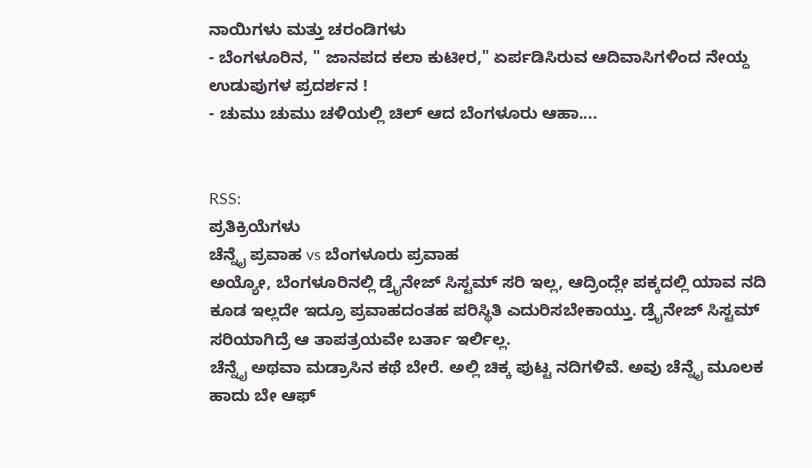ನಾಯಿಗಳು ಮತ್ತು ಚರಂಡಿಗಳು
- ಬೆಂಗಳೂರಿನ, " ಜಾನಪದ ಕಲಾ ಕುಟೀರ," ಏರ್ಪಡಿಸಿರುವ ಆದಿವಾಸಿಗಳಿಂದ ನೇಯ್ದ ಉಡುಪುಗಳ ಪ್ರದರ್ಶನ !
- ಚುಮು ಚುಮು ಚಳಿಯಲ್ಲಿ ಚಿಲ್ ಆದ ಬೆಂಗಳೂರು ಆಹಾ....


RSS:
ಪ್ರತಿಕ್ರಿಯೆಗಳು
ಚೆನ್ನೈ ಪ್ರವಾಹ vs ಬೆಂಗಳೂರು ಪ್ರವಾಹ
ಅಯ್ಯೋ, ಬೆಂಗಳೂರಿನಲ್ಲಿ ಡ್ರೈನೇಜ್ ಸಿಸ್ಟಮ್ ಸರಿ ಇಲ್ಲ, ಆದ್ರಿಂದ್ಲೇ ಪಕ್ಕದಲ್ಲಿ ಯಾವ ನದಿ ಕೂಡ ಇಲ್ಲದೇ ಇದ್ರೂ ಪ್ರವಾಹದಂತಹ ಪರಿಸ್ಥಿತಿ ಎದುರಿಸಬೇಕಾಯ್ತು. ಡ್ರೈನೇಜ್ ಸಿಸ್ಟಮ್ ಸರಿಯಾಗಿದ್ರೆ ಆ ತಾಪತ್ರಯವೇ ಬರ್ತಾ ಇರ್ಲಿಲ್ಲ.
ಚೆನ್ನೈ ಅಥವಾ ಮಡ್ರಾಸಿನ ಕಥೆ ಬೇರೆ. ಅಲ್ಲಿ ಚಿಕ್ಕ ಪುಟ್ಟ ನದಿಗಳಿವೆ. ಅವು ಚೆನ್ನೈ ಮೂಲಕ ಹಾದು ಬೇ ಆಫ್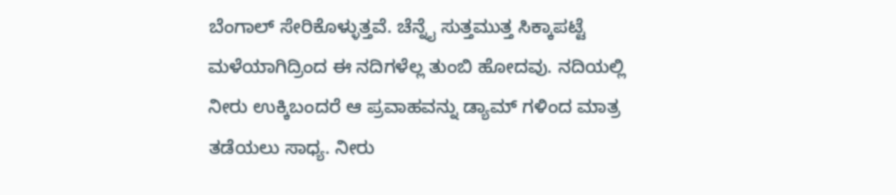ಬೆಂಗಾಲ್ ಸೇರಿಕೊಳ್ಳುತ್ತವೆ. ಚೆನ್ನೈ ಸುತ್ತಮುತ್ತ ಸಿಕ್ಕಾಪಟ್ಟೆ ಮಳೆಯಾಗಿದ್ರಿಂದ ಈ ನದಿಗಳೆಲ್ಲ ತುಂಬಿ ಹೋದವು. ನದಿಯಲ್ಲಿ ನೀರು ಉಕ್ಕಿಬಂದರೆ ಆ ಪ್ರವಾಹವನ್ನು ಡ್ಯಾಮ್ ಗಳಿಂದ ಮಾತ್ರ ತಡೆಯಲು ಸಾಧ್ಯ. ನೀರು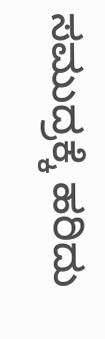ಸಮುದ್ರಕ್ಕೆ ಹರಿದು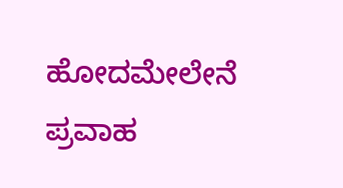ಹೋದಮೇಲೇನೆ ಪ್ರವಾಹ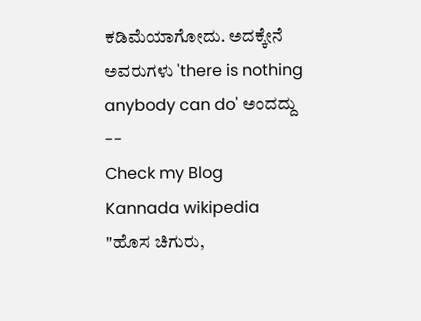ಕಡಿಮೆಯಾಗೋದು. ಅದಕ್ಕೇನೆ ಅವರುಗಳು 'there is nothing anybody can do' ಅಂದದ್ದು
--
Check my Blog
Kannada wikipedia
"ಹೊಸ ಚಿಗುರು,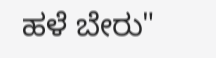ಹಳೆ ಬೇರು"